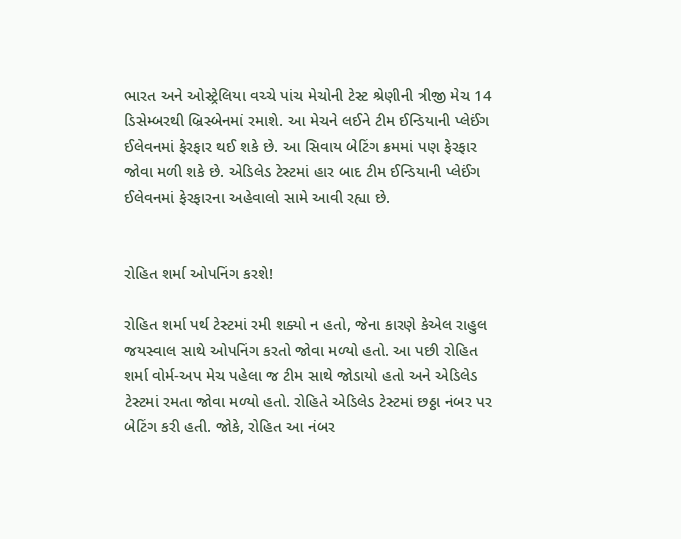ભારત અને ઓસ્ટ્રેલિયા વચ્ચે પાંચ મેચોની ટેસ્ટ શ્રેણીની ત્રીજી મેચ 14 ડિસેમ્બરથી બ્રિસ્બેનમાં રમાશે. આ મેચને લઈને ટીમ ઈન્ડિયાની પ્લેઈંગ ઈલેવનમાં ફેરફાર થઈ શકે છે. આ સિવાય બેટિંગ ક્રમમાં પણ ફેરફાર જોવા મળી શકે છે. એડિલેડ ટેસ્ટમાં હાર બાદ ટીમ ઈન્ડિયાની પ્લેઈંગ ઈલેવનમાં ફેરફારના અહેવાલો સામે આવી રહ્યા છે.


રોહિત શર્મા ઓપનિંગ કરશે!

રોહિત શર્મા પર્થ ટેસ્ટમાં રમી શક્યો ન હતો, જેના કારણે કેએલ રાહુલ જયસ્વાલ સાથે ઓપનિંગ કરતો જોવા મળ્યો હતો. આ પછી રોહિત શર્મા વોર્મ-અપ મેચ પહેલા જ ટીમ સાથે જોડાયો હતો અને એડિલેડ ટેસ્ટમાં રમતા જોવા મળ્યો હતો. રોહિતે એડિલેડ ટેસ્ટમાં છઠ્ઠા નંબર પર બેટિંગ કરી હતી. જોકે, રોહિત આ નંબર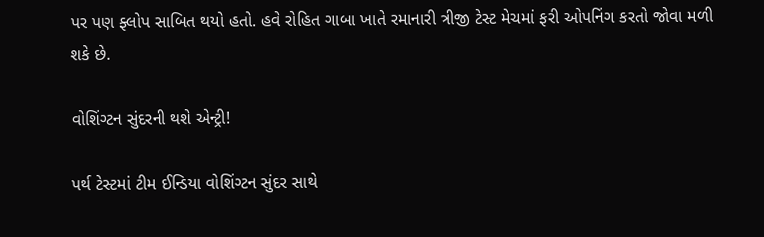પર પણ ફ્લોપ સાબિત થયો હતો. હવે રોહિત ગાબા ખાતે રમાનારી ત્રીજી ટેસ્ટ મેચમાં ફરી ઓપનિંગ કરતો જોવા મળી શકે છે.

વોશિંગ્ટન સુંદરની થશે એન્ટ્રી!

પર્થ ટેસ્ટમાં ટીમ ઈન્ડિયા વોશિંગ્ટન સુંદર સાથે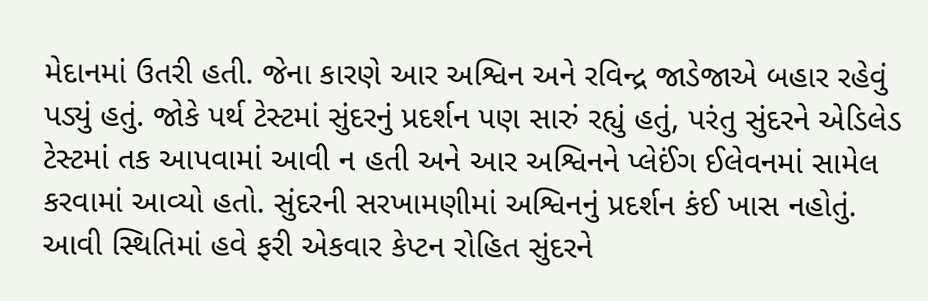મેદાનમાં ઉતરી હતી. જેના કારણે આર અશ્વિન અને રવિન્દ્ર જાડેજાએ બહાર રહેવું પડ્યું હતું. જોકે પર્થ ટેસ્ટમાં સુંદરનું પ્રદર્શન પણ સારું રહ્યું હતું, પરંતુ સુંદરને એડિલેડ ટેસ્ટમાં તક આપવામાં આવી ન હતી અને આર અશ્વિનને પ્લેઈંગ ઈલેવનમાં સામેલ કરવામાં આવ્યો હતો. સુંદરની સરખામણીમાં અશ્વિનનું પ્રદર્શન કંઈ ખાસ નહોતું. આવી સ્થિતિમાં હવે ફરી એકવાર કેપ્ટન રોહિત સુંદરને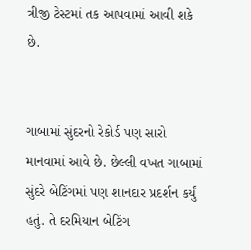ત્રીજી ટેસ્ટમાં તક આપવામાં આવી શકે છે.


ગાબામાં સુંદરનો રેકોર્ડ પણ સારો માનવામાં આવે છે. છેલ્લી વખત ગાબામાં સુંદરે બેટિંગમાં પણ શાનદાર પ્રદર્શન કર્યું હતું. તે દરમિયાન બેટિંગ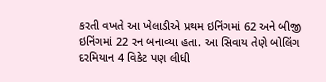કરતી વખતે આ ખેલાડીએ પ્રથમ ઇનિંગમાં 62 અને બીજી ઇનિંગમાં 22 રન બનાવ્યા હતા. આ સિવાય તેણે બોલિંગ દરમિયાન 4 વિકેટ પણ લીધી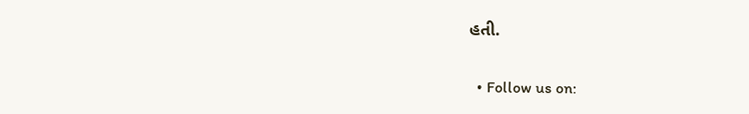હતી.


  • Follow us on: